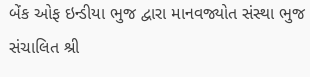બેંક ઓફ ઇન્ડીયા ભુજ દ્વારા માનવજ્યોત સંસ્થા ભુજ સંચાલિત શ્રી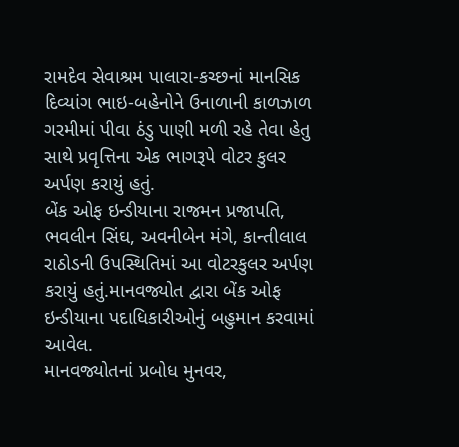રામદેવ સેવાશ્રમ પાલારા-કચ્છનાં માનસિક દિવ્યાંગ ભાઇ-બહેનોને ઉનાળાની કાળઝાળ ગરમીમાં પીવા ઠંડુ પાણી મળી રહે તેવા હેતુ સાથે પ્રવૃત્તિના એક ભાગરૂપે વોટર કુલર અર્પણ કરાયું હતું.
બેંક ઓફ ઇન્ડીયાના રાજમન પ્રજાપતિ, ભવલીન સિંઘ, અવનીબેન મંગે, કાન્તીલાલ રાઠોડની ઉપસ્થિતિમાં આ વોટરકુલર અર્પણ કરાયું હતું.માનવજ્યોત દ્વારા બેંક ઓફ ઇન્ડીયાના પદાધિકારીઓનું બહુમાન કરવામાં આવેલ.
માનવજ્યોતનાં પ્રબોધ મુનવર,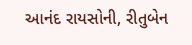આનંદ રાયસોની, રીતુબેન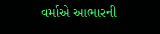વર્માએ આભારની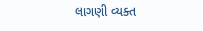લાગણી વ્યક્ત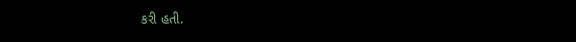કરી હતી.